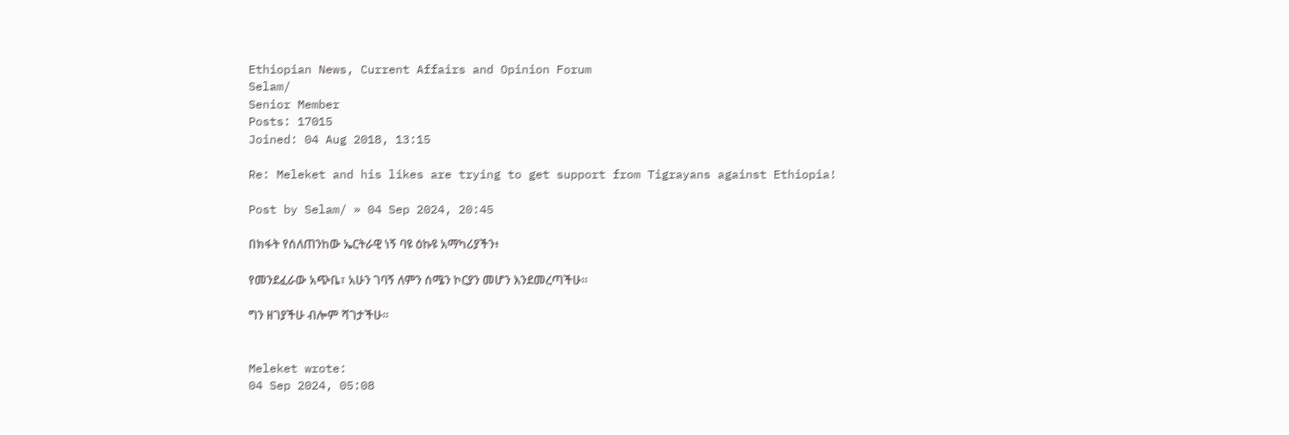Ethiopian News, Current Affairs and Opinion Forum
Selam/
Senior Member
Posts: 17015
Joined: 04 Aug 2018, 13:15

Re: Meleket and his likes are trying to get support from Tigrayans against Ethiopia!

Post by Selam/ » 04 Sep 2024, 20:45

በክፋት የሰለጠንከው ኤርትራዊ ነኝ ባዩ ዕኩዩ አማካሪያችን፥

የመንደፈራው አጭቤ፣ አሁን ገባኝ ለምን ሰሜን ኮርያን መሆን እንደመረጣችሁ።

ግን ዘገያችሁ ብሎም ሻገታችሁ።


Meleket wrote:
04 Sep 2024, 05:08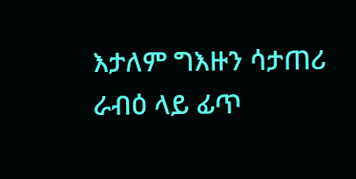እታለም ግእዙን ሳታጠሪ ራብዕ ላይ ፊጥ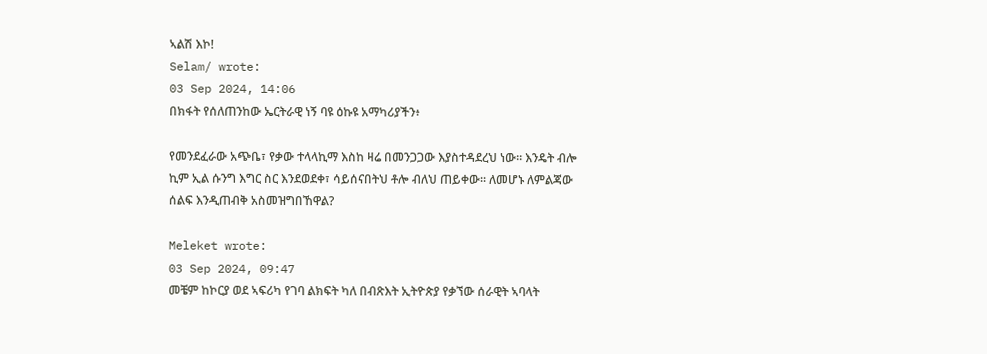ኣልሽ እኮ!
Selam/ wrote:
03 Sep 2024, 14:06
በክፋት የሰለጠንከው ኤርትራዊ ነኝ ባዩ ዕኩዩ አማካሪያችን፥

የመንደፈራው አጭቤ፣ የቃው ተላላኪማ እስከ ዛሬ በመንጋጋው እያስተዳደረህ ነው። እንዴት ብሎ ኪም ኢል ሱንግ እግር ስር እንደወደቀ፣ ሳይሰናበትህ ቶሎ ብለህ ጠይቀው። ለመሆኑ ለምልጃው ሰልፍ እንዲጠብቅ አስመዝግበኸዋል?

Meleket wrote:
03 Sep 2024, 09:47
መቼም ከኮርያ ወደ ኣፍሪካ የገባ ልክፍት ካለ በብጽእት ኢትዮጵያ የቃኘው ሰራዊት ኣባላት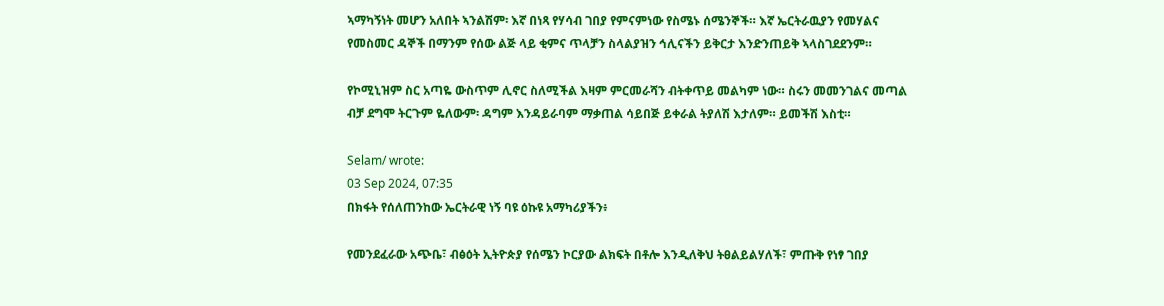ኣማካኝነት መሆን አለበት ኣንልሽም፡ እኛ በነጻ የሃሳብ ገበያ የምናምነው የስሜኑ ሰሜንኞች። እኛ ኤርትራዉያን የመሃልና የመስመር ዳኞች በማንም የሰው ልጅ ላይ ቂምና ጥላቻን ስላልያዝን ኅሊናችን ይቅርታ እንድንጠይቅ ኣላስገደደንም።

የኮሚኒዝም ስር አጣዬ ውስጥም ሊኖር ስለሚችል እዛም ምርመራሻን ብትቀጥይ መልካም ነው። ስሩን መመንገልና መጣል ብቻ ደግሞ ትርጉም ዬለውም፡ ዳግም እንዳይራባም ማቃጠል ሳይበጅ ይቀራል ትያለሽ እታለም። ይመችሽ እስቲ።

Selam/ wrote:
03 Sep 2024, 07:35
በክፋት የሰለጠንከው ኤርትራዊ ነኝ ባዩ ዕኩዩ አማካሪያችን፥

የመንደፈራው አጭቤ፣ ብፅዕት ኢትዮጵያ የሰሜን ኮርያው ልክፍት በቶሎ እንዲለቅህ ትፀልይልሃለች፣ ምጡቅ የነፃ ገበያ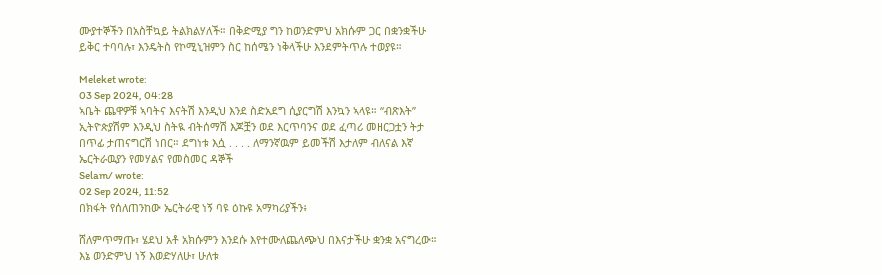ሙያተኞችን በአስቸኳይ ትልክልሃለች። በቅድሚያ ግን ከወንድምህ አክሱም ጋር በቋንቋችሁ ይቅር ተባባሉ፣ እንዴትስ የኮሚኒዝምን ስር ከሰሜን ነቅላችሁ እንደምትጥሉ ተወያዩ።

Meleket wrote:
03 Sep 2024, 04:28
ኣቤት ጨዋዎቹ ኣባትና እናትሽ እንዲህ እንደ ስድአደግ ሲያርግሽ እንኳን ኣላዩ። “ብጽእት” ኢትዮጵያሽም እንዲህ ስትዪ ብትሰማሽ እጆቿን ወደ እርጥባንና ወደ ፈጣሪ መዘርጋቷን ትታ በጥፊ ታጠናግርሽ ነበር። ደግነቱ እሷ . . . . ለማንኛዉም ይመችሽ እታለም ብለናል እኛ ኤርትራዉያን የመሃልና የመስመር ዳኞች
Selam/ wrote:
02 Sep 2024, 11:52
በክፋት የሰለጠንከው ኤርትራዊ ነኝ ባዩ ዕኩዩ አማካሪያችን፥

ሸለምጥማጡ፣ ሄደህ አቶ አክሱምን እንደሱ እየተሙለጨለጭህ በእናታችሁ ቋንቋ አናግረው። እኔ ወንድምህ ነኝ እወድሃለሁ፣ ሁለቱ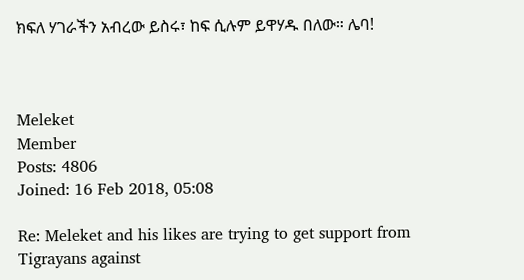ክፍለ ሃገራችን አብረው ይስሩ፣ ከፍ ሲሉም ይዋሃዱ በለው። ሌባ!



Meleket
Member
Posts: 4806
Joined: 16 Feb 2018, 05:08

Re: Meleket and his likes are trying to get support from Tigrayans against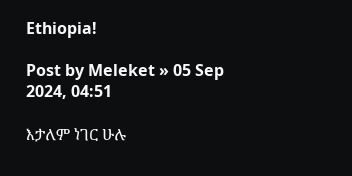Ethiopia!

Post by Meleket » 05 Sep 2024, 04:51

እታለም ነገር ሁሉ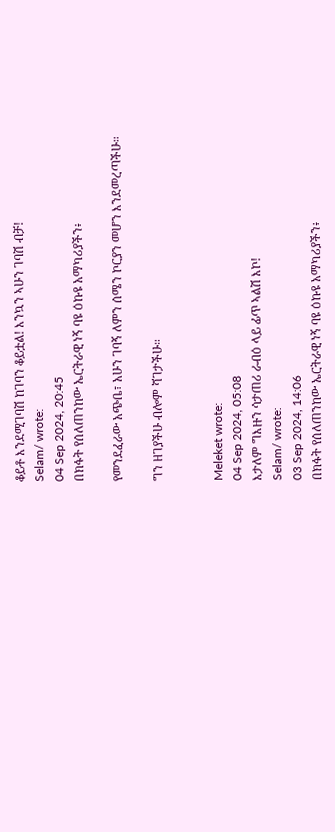ቆይቶ እንደሚገባሽ ከገባን ቆይቷል! እንኳን ኣሁን ገባሽ ብቻ!
Selam/ wrote:
04 Sep 2024, 20:45
በክፋት የሰለጠንከው ኤርትራዊ ነኝ ባዩ ዕኩዩ አማካሪያችን፥

የመንደፈራው አጭቤ፣ አሁን ገባኝ ለምን ሰሜን ኮርያን መሆን እንደመረጣችሁ።

ግን ዘገያችሁ ብሎም ሻገታችሁ።


Meleket wrote:
04 Sep 2024, 05:08
እታለም ግእዙን ሳታጠሪ ራብዕ ላይ ፊጥ ኣልሽ እኮ!
Selam/ wrote:
03 Sep 2024, 14:06
በክፋት የሰለጠንከው ኤርትራዊ ነኝ ባዩ ዕኩዩ አማካሪያችን፥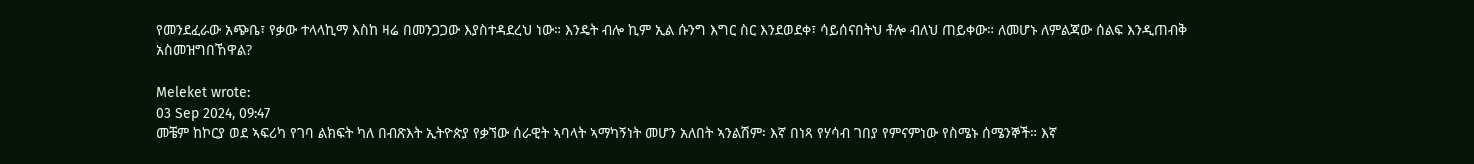የመንደፈራው አጭቤ፣ የቃው ተላላኪማ እስከ ዛሬ በመንጋጋው እያስተዳደረህ ነው። እንዴት ብሎ ኪም ኢል ሱንግ እግር ስር እንደወደቀ፣ ሳይሰናበትህ ቶሎ ብለህ ጠይቀው። ለመሆኑ ለምልጃው ሰልፍ እንዲጠብቅ አስመዝግበኸዋል?

Meleket wrote:
03 Sep 2024, 09:47
መቼም ከኮርያ ወደ ኣፍሪካ የገባ ልክፍት ካለ በብጽእት ኢትዮጵያ የቃኘው ሰራዊት ኣባላት ኣማካኝነት መሆን አለበት ኣንልሽም፡ እኛ በነጻ የሃሳብ ገበያ የምናምነው የስሜኑ ሰሜንኞች። እኛ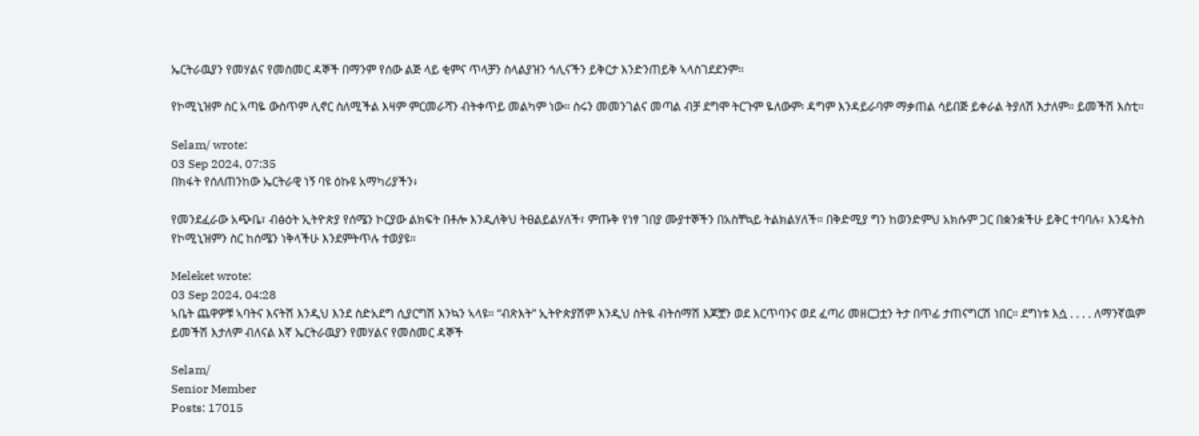ኤርትራዉያን የመሃልና የመስመር ዳኞች በማንም የሰው ልጅ ላይ ቂምና ጥላቻን ስላልያዝን ኅሊናችን ይቅርታ እንድንጠይቅ ኣላስገደደንም።

የኮሚኒዝም ስር አጣዬ ውስጥም ሊኖር ስለሚችል እዛም ምርመራሻን ብትቀጥይ መልካም ነው። ስሩን መመንገልና መጣል ብቻ ደግሞ ትርጉም ዬለውም፡ ዳግም እንዳይራባም ማቃጠል ሳይበጅ ይቀራል ትያለሽ እታለም። ይመችሽ እስቲ።

Selam/ wrote:
03 Sep 2024, 07:35
በክፋት የሰለጠንከው ኤርትራዊ ነኝ ባዩ ዕኩዩ አማካሪያችን፥

የመንደፈራው አጭቤ፣ ብፅዕት ኢትዮጵያ የሰሜን ኮርያው ልክፍት በቶሎ እንዲለቅህ ትፀልይልሃለች፣ ምጡቅ የነፃ ገበያ ሙያተኞችን በአስቸኳይ ትልክልሃለች። በቅድሚያ ግን ከወንድምህ አክሱም ጋር በቋንቋችሁ ይቅር ተባባሉ፣ እንዴትስ የኮሚኒዝምን ስር ከሰሜን ነቅላችሁ እንደምትጥሉ ተወያዩ።

Meleket wrote:
03 Sep 2024, 04:28
ኣቤት ጨዋዎቹ ኣባትና እናትሽ እንዲህ እንደ ስድአደግ ሲያርግሽ እንኳን ኣላዩ። “ብጽእት” ኢትዮጵያሽም እንዲህ ስትዪ ብትሰማሽ እጆቿን ወደ እርጥባንና ወደ ፈጣሪ መዘርጋቷን ትታ በጥፊ ታጠናግርሽ ነበር። ደግነቱ እሷ . . . . ለማንኛዉም ይመችሽ እታለም ብለናል እኛ ኤርትራዉያን የመሃልና የመስመር ዳኞች

Selam/
Senior Member
Posts: 17015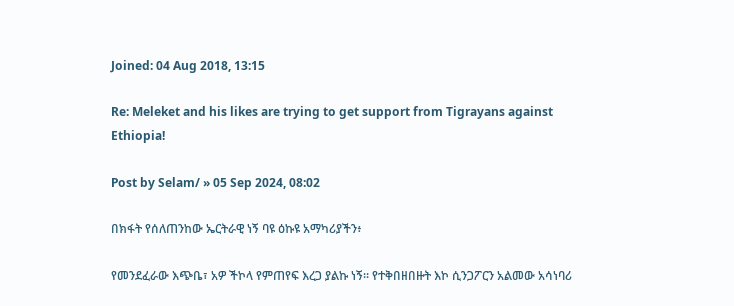Joined: 04 Aug 2018, 13:15

Re: Meleket and his likes are trying to get support from Tigrayans against Ethiopia!

Post by Selam/ » 05 Sep 2024, 08:02

በክፋት የሰለጠንከው ኤርትራዊ ነኝ ባዩ ዕኩዩ አማካሪያችን፥

የመንደፈራው እጭቤ፣ አዎ ችኮላ የምጠየፍ እረጋ ያልኩ ነኝ። የተቅበዘበዙት እኮ ሲንጋፖርን አልመው አሳነባሪ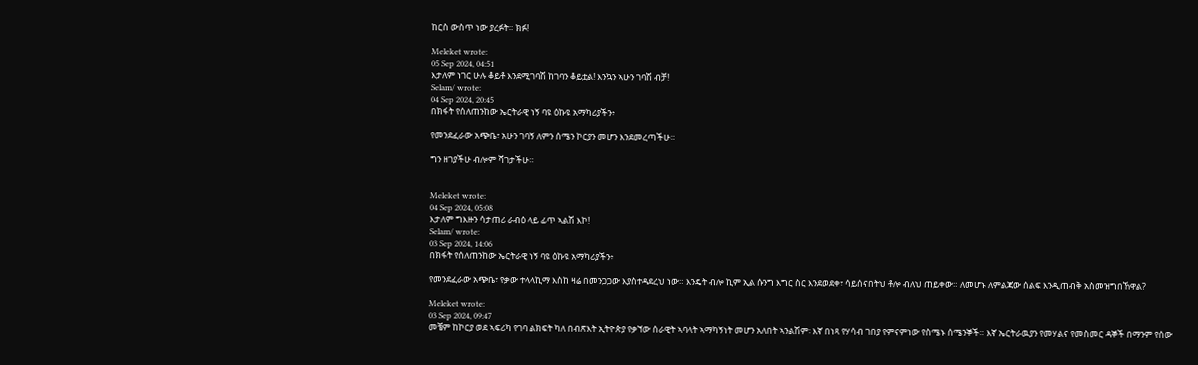ከርስ ውስጥ ነው ያረፉት። ክፉ!

Meleket wrote:
05 Sep 2024, 04:51
እታለም ነገር ሁሉ ቆይቶ እንደሚገባሽ ከገባን ቆይቷል! እንኳን ኣሁን ገባሽ ብቻ!
Selam/ wrote:
04 Sep 2024, 20:45
በክፋት የሰለጠንከው ኤርትራዊ ነኝ ባዩ ዕኩዩ አማካሪያችን፥

የመንደፈራው አጭቤ፣ አሁን ገባኝ ለምን ሰሜን ኮርያን መሆን እንደመረጣችሁ።

ግን ዘገያችሁ ብሎም ሻገታችሁ።


Meleket wrote:
04 Sep 2024, 05:08
እታለም ግእዙን ሳታጠሪ ራብዕ ላይ ፊጥ ኣልሽ እኮ!
Selam/ wrote:
03 Sep 2024, 14:06
በክፋት የሰለጠንከው ኤርትራዊ ነኝ ባዩ ዕኩዩ አማካሪያችን፥

የመንደፈራው አጭቤ፣ የቃው ተላላኪማ እስከ ዛሬ በመንጋጋው እያስተዳደረህ ነው። እንዴት ብሎ ኪም ኢል ሱንግ እግር ስር እንደወደቀ፣ ሳይሰናበትህ ቶሎ ብለህ ጠይቀው። ለመሆኑ ለምልጃው ሰልፍ እንዲጠብቅ አስመዝግበኸዋል?

Meleket wrote:
03 Sep 2024, 09:47
መቼም ከኮርያ ወደ ኣፍሪካ የገባ ልክፍት ካለ በብጽእት ኢትዮጵያ የቃኘው ሰራዊት ኣባላት ኣማካኝነት መሆን አለበት ኣንልሽም፡ እኛ በነጻ የሃሳብ ገበያ የምናምነው የስሜኑ ሰሜንኞች። እኛ ኤርትራዉያን የመሃልና የመስመር ዳኞች በማንም የሰው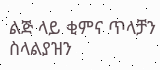ልጅ ላይ ቂምና ጥላቻን ስላልያዝን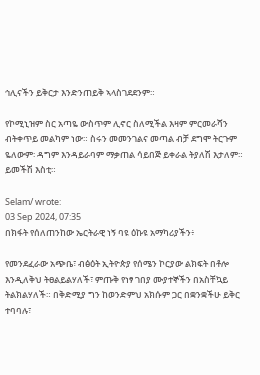ኅሊናችን ይቅርታ እንድንጠይቅ ኣላስገደደንም።

የኮሚኒዝም ስር አጣዬ ውስጥም ሊኖር ስለሚችል እዛም ምርመራሻን ብትቀጥይ መልካም ነው። ስሩን መመንገልና መጣል ብቻ ደግሞ ትርጉም ዬለውም፡ ዳግም እንዳይራባም ማቃጠል ሳይበጅ ይቀራል ትያለሽ እታለም። ይመችሽ እስቲ።

Selam/ wrote:
03 Sep 2024, 07:35
በክፋት የሰለጠንከው ኤርትራዊ ነኝ ባዩ ዕኩዩ አማካሪያችን፥

የመንደፈራው አጭቤ፣ ብፅዕት ኢትዮጵያ የሰሜን ኮርያው ልክፍት በቶሎ እንዲለቅህ ትፀልይልሃለች፣ ምጡቅ የነፃ ገበያ ሙያተኞችን በአስቸኳይ ትልክልሃለች። በቅድሚያ ግን ከወንድምህ አክሱም ጋር በቋንቋችሁ ይቅር ተባባሉ፣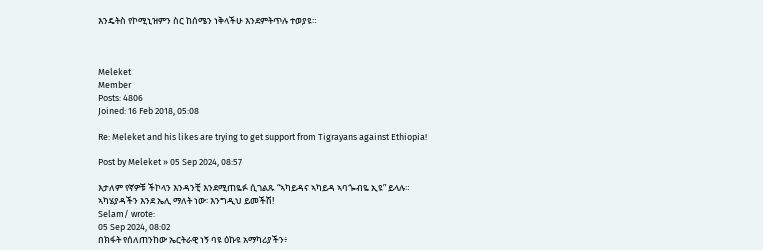እንዴትስ የኮሚኒዝምን ስር ከሰሜን ነቅላችሁ እንደምትጥሉ ተወያዩ።



Meleket
Member
Posts: 4806
Joined: 16 Feb 2018, 05:08

Re: Meleket and his likes are trying to get support from Tigrayans against Ethiopia!

Post by Meleket » 05 Sep 2024, 08:57

እታለም የኛዎቹ ችኮላን እንዳንቺ እንደሚጠዬፉ ሲገልጹ “ኣካይዳና ኣካይዳ ኣባጐብዬ ኢዩ” ይላሉ። ኣካሄያዳችን እንደ ኤሊ ማለት ነው፡ እንግዲህ ይመችሽ!
Selam/ wrote:
05 Sep 2024, 08:02
በክፋት የሰለጠንከው ኤርትራዊ ነኝ ባዩ ዕኩዩ አማካሪያችን፥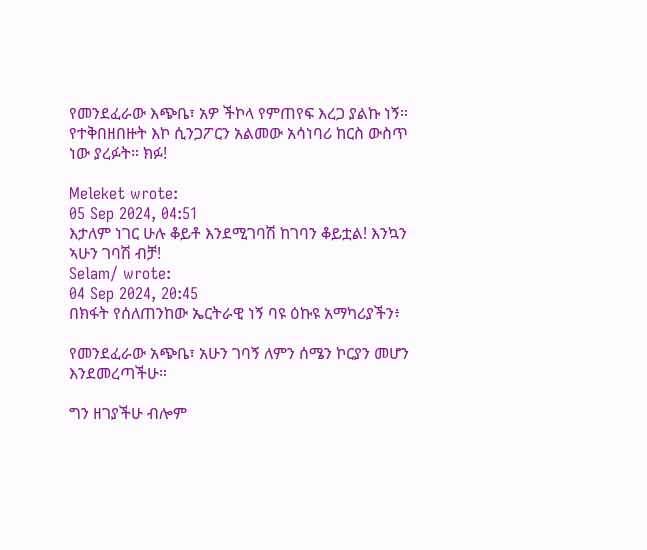የመንደፈራው እጭቤ፣ አዎ ችኮላ የምጠየፍ እረጋ ያልኩ ነኝ። የተቅበዘበዙት እኮ ሲንጋፖርን አልመው አሳነባሪ ከርስ ውስጥ ነው ያረፉት። ክፉ!

Meleket wrote:
05 Sep 2024, 04:51
እታለም ነገር ሁሉ ቆይቶ እንደሚገባሽ ከገባን ቆይቷል! እንኳን ኣሁን ገባሽ ብቻ!
Selam/ wrote:
04 Sep 2024, 20:45
በክፋት የሰለጠንከው ኤርትራዊ ነኝ ባዩ ዕኩዩ አማካሪያችን፥

የመንደፈራው አጭቤ፣ አሁን ገባኝ ለምን ሰሜን ኮርያን መሆን እንደመረጣችሁ።

ግን ዘገያችሁ ብሎም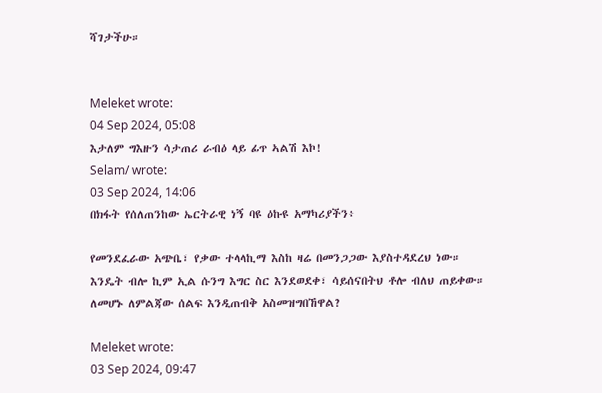ሻገታችሁ።


Meleket wrote:
04 Sep 2024, 05:08
እታለም ግእዙን ሳታጠሪ ራብዕ ላይ ፊጥ ኣልሽ እኮ!
Selam/ wrote:
03 Sep 2024, 14:06
በክፋት የሰለጠንከው ኤርትራዊ ነኝ ባዩ ዕኩዩ አማካሪያችን፥

የመንደፈራው አጭቤ፣ የቃው ተላላኪማ እስከ ዛሬ በመንጋጋው እያስተዳደረህ ነው። እንዴት ብሎ ኪም ኢል ሱንግ እግር ስር እንደወደቀ፣ ሳይሰናበትህ ቶሎ ብለህ ጠይቀው። ለመሆኑ ለምልጃው ሰልፍ እንዲጠብቅ አስመዝግበኸዋል?

Meleket wrote:
03 Sep 2024, 09:47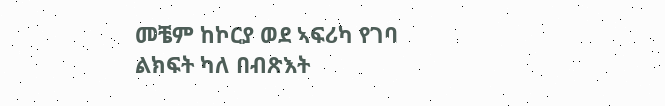መቼም ከኮርያ ወደ ኣፍሪካ የገባ ልክፍት ካለ በብጽእት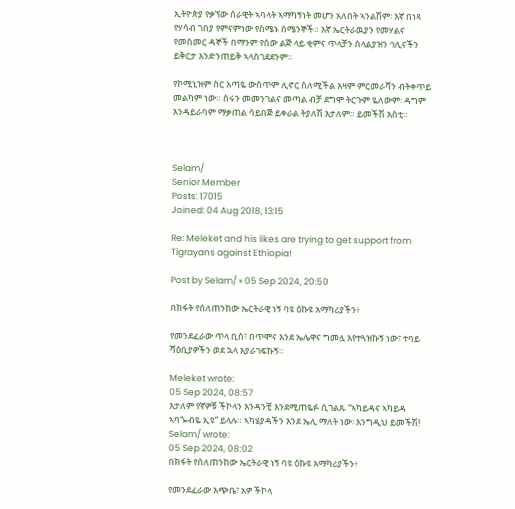ኢትዮጵያ የቃኘው ሰራዊት ኣባላት ኣማካኝነት መሆን አለበት ኣንልሽም፡ እኛ በነጻ የሃሳብ ገበያ የምናምነው የስሜኑ ሰሜንኞች። እኛ ኤርትራዉያን የመሃልና የመስመር ዳኞች በማንም የሰው ልጅ ላይ ቂምና ጥላቻን ስላልያዝን ኅሊናችን ይቅርታ እንድንጠይቅ ኣላስገደደንም።

የኮሚኒዝም ስር አጣዬ ውስጥም ሊኖር ስለሚችል እዛም ምርመራሻን ብትቀጥይ መልካም ነው። ስሩን መመንገልና መጣል ብቻ ደግሞ ትርጉም ዬለውም፡ ዳግም እንዳይራባም ማቃጠል ሳይበጅ ይቀራል ትያለሽ እታለም። ይመችሽ እስቲ።



Selam/
Senior Member
Posts: 17015
Joined: 04 Aug 2018, 13:15

Re: Meleket and his likes are trying to get support from Tigrayans against Ethiopia!

Post by Selam/ » 05 Sep 2024, 20:50

በክፋት የሰለጠንከው ኤርትራዊ ነኝ ባዩ ዕኩዩ አማካሪያችን፥

የመንደፈራው ጥላ ቢስ፣ በጥሞና እንደ ኤሌዋና ግመሏ እየተጓዝኩኝ ነው፣ ተባይ ሻዕቢያዎችን ወደ ኋላ እያራገፍኩኝ።

Meleket wrote:
05 Sep 2024, 08:57
እታለም የኛዎቹ ችኮላን እንዳንቺ እንደሚጠዬፉ ሲገልጹ “ኣካይዳና ኣካይዳ ኣባጐብዬ ኢዩ” ይላሉ። ኣካሄያዳችን እንደ ኤሊ ማለት ነው፡ እንግዲህ ይመችሽ!
Selam/ wrote:
05 Sep 2024, 08:02
በክፋት የሰለጠንከው ኤርትራዊ ነኝ ባዩ ዕኩዩ አማካሪያችን፥

የመንደፈራው እጭቤ፣ አዎ ችኮላ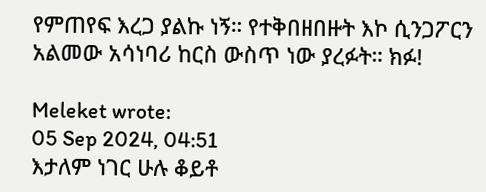የምጠየፍ እረጋ ያልኩ ነኝ። የተቅበዘበዙት እኮ ሲንጋፖርን አልመው አሳነባሪ ከርስ ውስጥ ነው ያረፉት። ክፉ!

Meleket wrote:
05 Sep 2024, 04:51
እታለም ነገር ሁሉ ቆይቶ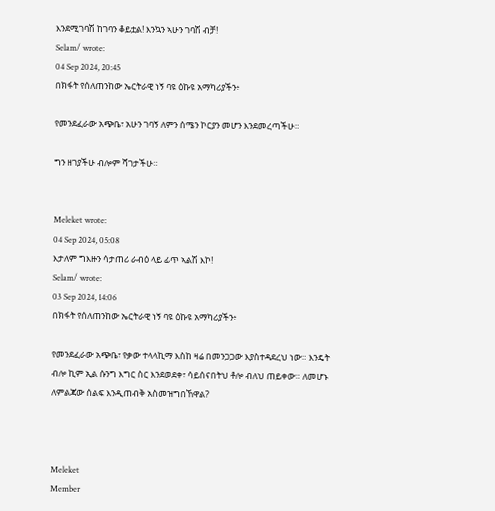እንደሚገባሽ ከገባን ቆይቷል! እንኳን ኣሁን ገባሽ ብቻ!
Selam/ wrote:
04 Sep 2024, 20:45
በክፋት የሰለጠንከው ኤርትራዊ ነኝ ባዩ ዕኩዩ አማካሪያችን፥

የመንደፈራው አጭቤ፣ አሁን ገባኝ ለምን ሰሜን ኮርያን መሆን እንደመረጣችሁ።

ግን ዘገያችሁ ብሎም ሻገታችሁ።


Meleket wrote:
04 Sep 2024, 05:08
እታለም ግእዙን ሳታጠሪ ራብዕ ላይ ፊጥ ኣልሽ እኮ!
Selam/ wrote:
03 Sep 2024, 14:06
በክፋት የሰለጠንከው ኤርትራዊ ነኝ ባዩ ዕኩዩ አማካሪያችን፥

የመንደፈራው አጭቤ፣ የቃው ተላላኪማ እስከ ዛሬ በመንጋጋው እያስተዳደረህ ነው። እንዴት ብሎ ኪም ኢል ሱንግ እግር ስር እንደወደቀ፣ ሳይሰናበትህ ቶሎ ብለህ ጠይቀው። ለመሆኑ ለምልጃው ሰልፍ እንዲጠብቅ አስመዝግበኸዋል?



Meleket
Member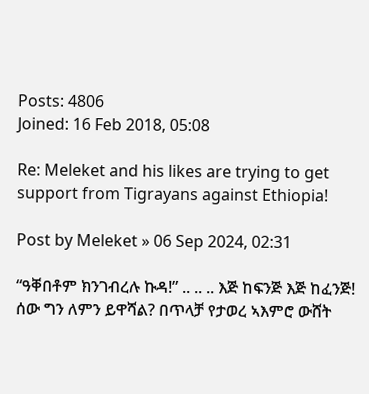Posts: 4806
Joined: 16 Feb 2018, 05:08

Re: Meleket and his likes are trying to get support from Tigrayans against Ethiopia!

Post by Meleket » 06 Sep 2024, 02:31

“ዓቐበቶም ክንገብረሉ ኩዳ!” .. .. .. እጅ ከፍንጅ እጅ ከፈንጅ!
ሰው ግን ለምን ይዋሻል? በጥላቻ የታወረ ኣእምሮ ውሸት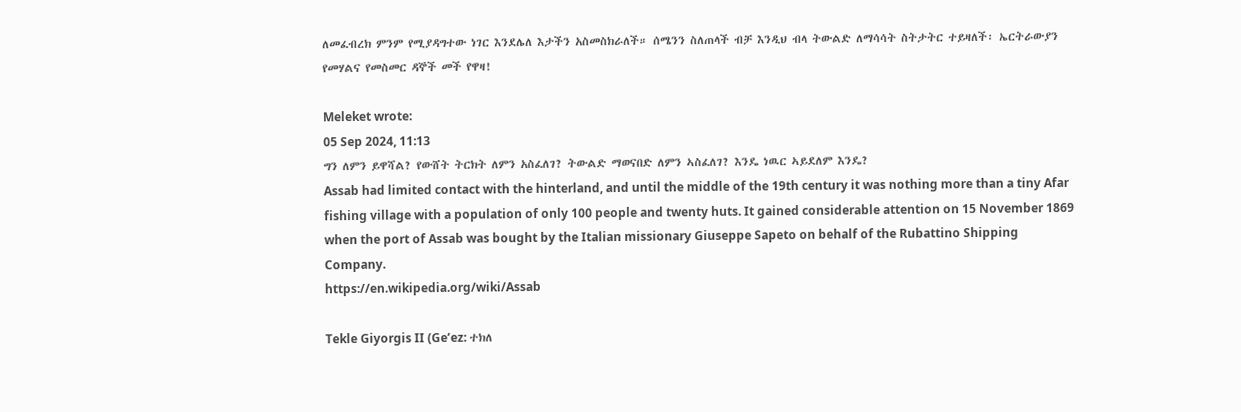ለመፈብረክ ምንም የሚያዳግተው ነገር እንደሌለ እታችን አስመስክራለች። ሰሜንን ስለጠላች ብቻ እንዲህ ብላ ትውልድ ለማሳሳት ስትታትር ተይዛለች፡ ኤርትራውያን የመሃልና የመስመር ዳኞች መች የዋዛ!

Meleket wrote:
05 Sep 2024, 11:13
ግን ለምን ይዋሻል? የውሸት ትርክት ለምን አስፈለገ? ትውልድ ማወናበድ ለምን ኣስፈለገ? እንዴ ነዉር ኣይደለም እንዴ?
Assab had limited contact with the hinterland, and until the middle of the 19th century it was nothing more than a tiny Afar fishing village with a population of only 100 people and twenty huts. It gained considerable attention on 15 November 1869 when the port of Assab was bought by the Italian missionary Giuseppe Sapeto on behalf of the Rubattino Shipping Company.
https://en.wikipedia.org/wiki/Assab

Tekle Giyorgis II (Ge’ez: ተክለ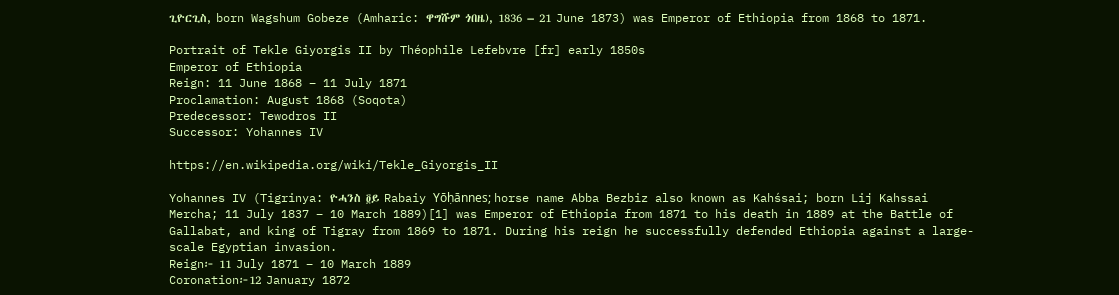ጊዮርጊስ, born Wagshum Gobeze (Amharic: ዋግሹም ጎበዜ), 1836 – 21 June 1873) was Emperor of Ethiopia from 1868 to 1871.

Portrait of Tekle Giyorgis II by Théophile Lefebvre [fr] early 1850s
Emperor of Ethiopia
Reign: 11 June 1868 – 11 July 1871
Proclamation: August 1868 (Soqota)
Predecessor: Tewodros II
Successor: Yohannes IV

https://en.wikipedia.org/wiki/Tekle_Giyorgis_II

Yohannes IV (Tigrinya: ዮሓንስ ፬ይ Rabaiy Yōḥānnes; horse name Abba Bezbiz also known as Kahśsai; born Lij Kahssai Mercha; 11 July 1837 – 10 March 1889)[1] was Emperor of Ethiopia from 1871 to his death in 1889 at the Battle of Gallabat, and king of Tigray from 1869 to 1871. During his reign he successfully defended Ethiopia against a large-scale Egyptian invasion.
Reign፦ 11 July 1871 – 10 March 1889
Coronation፦12 January 1872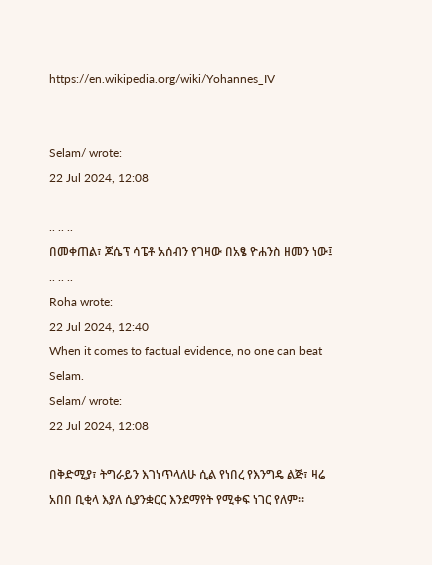https://en.wikipedia.org/wiki/Yohannes_IV


Selam/ wrote:
22 Jul 2024, 12:08

.. .. ..
በመቀጠል፣ ጆሴፕ ሳፔቶ አሰብን የገዛው በአፄ ዮሐንስ ዘመን ነው፤ .. .. ..
Roha wrote:
22 Jul 2024, 12:40
When it comes to factual evidence, no one can beat Selam.
Selam/ wrote:
22 Jul 2024, 12:08

በቅድሚያ፣ ትግራይን እገነጥላለሁ ሲል የነበረ የእንግዴ ልጅ፣ ዛሬ አበበ ቢቂላ እያለ ሲያንቋርር እንደማየት የሚቀፍ ነገር የለም።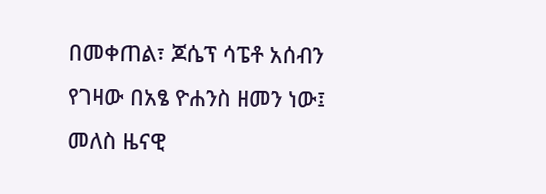በመቀጠል፣ ጆሴፕ ሳፔቶ አሰብን የገዛው በአፄ ዮሐንስ ዘመን ነው፤ መለስ ዜናዊ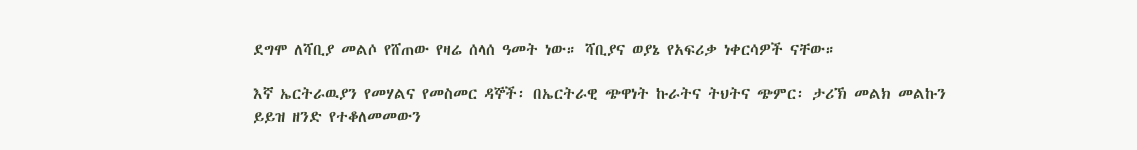ደግሞ ለሻቢያ መልሶ የሸጠው የዛሬ ሰላሰ ዓመት ነው። ሻቢያና ወያኔ የአፍሪቃ ነቀርሳዎች ናቸው።

እኛ ኤርትራዉያን የመሃልና የመስመር ዳኞች፡ በኤርትራዊ ጭዋነት ኩራትና ትህትና ጭምር፡ ታሪኽ መልክ መልኩን ይይዝ ዘንድ የተቆለመመውን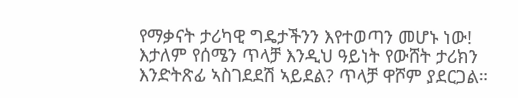የማቃናት ታሪካዊ ግዴታችንን እየተወጣን መሆኑ ነው!
እታለም የሰሜን ጥላቻ እንዲህ ዓይነት የውሸት ታሪክን እንድትጽፊ ኣስገደደሽ ኣይደል? ጥላቻ ዋሾም ያደርጋል።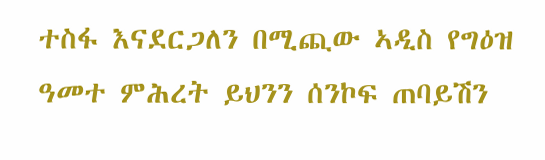ተስፋ እናደርጋለን በሚጪው ኣዲስ የግዕዝ ዓመተ ምሕረት ይህንን ሰንኮፍ ጠባይሽን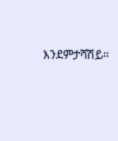እንደምታሻሽይ።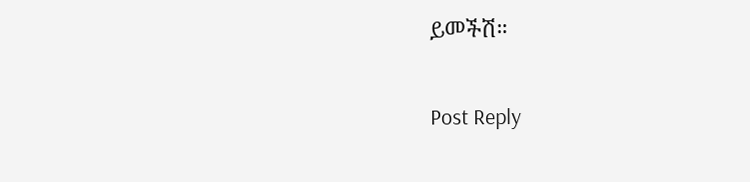ይመችሽ።

Post Reply